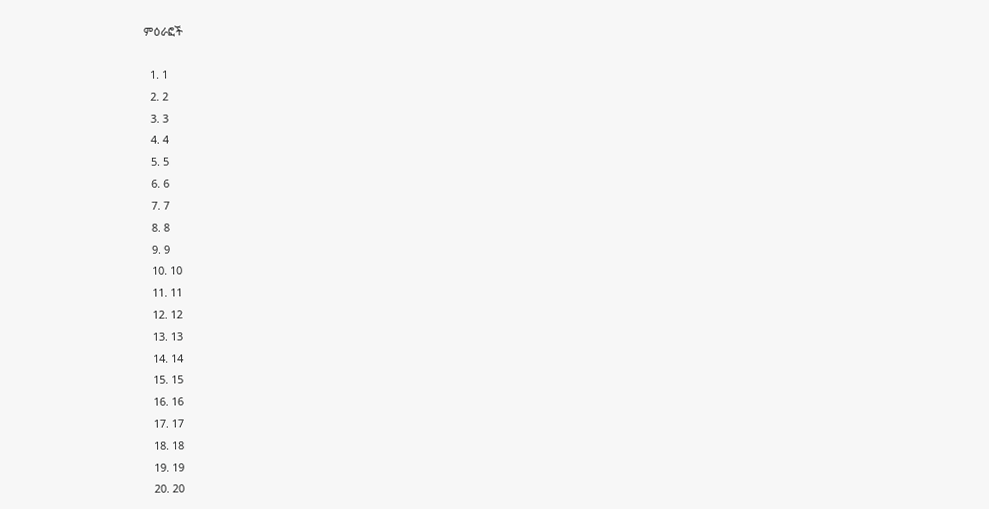ምዕራፎች

  1. 1
  2. 2
  3. 3
  4. 4
  5. 5
  6. 6
  7. 7
  8. 8
  9. 9
  10. 10
  11. 11
  12. 12
  13. 13
  14. 14
  15. 15
  16. 16
  17. 17
  18. 18
  19. 19
  20. 20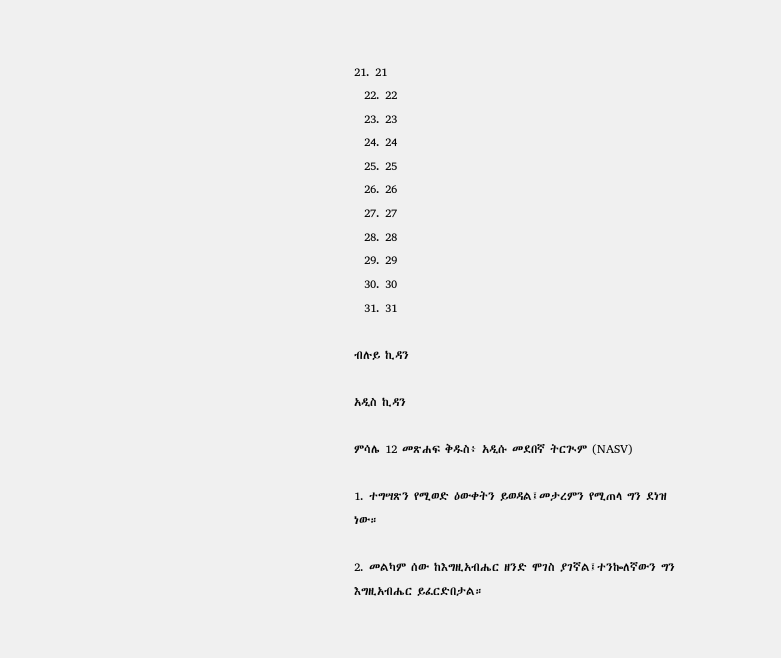21. 21
  22. 22
  23. 23
  24. 24
  25. 25
  26. 26
  27. 27
  28. 28
  29. 29
  30. 30
  31. 31

ብሉይ ኪዳን

አዲስ ኪዳን

ምሳሌ 12 መጽሐፍ ቅዱስ፥ አዲሱ መደበኛ ትርጒም (NASV)

1. ተግሣጽን የሚወድ ዕውቀትን ይወዳል፤መታረምን የሚጠላ ግን ደነዝ ነው።

2. መልካም ሰው ከእግዚአብሔር ዘንድ ሞገስ ያገኛል፤ተንኰለኛውን ግን እግዚአብሔር ይፈርድበታል።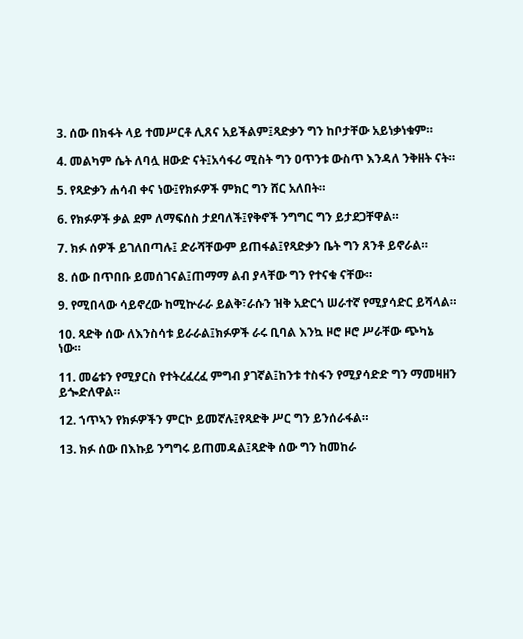3. ሰው በክፋት ላይ ተመሥርቶ ሊጸና አይችልም፤ጻድቃን ግን ከቦታቸው አይነቃነቁም።

4. መልካም ሴት ለባሏ ዘውድ ናት፤አሳፋሪ ሚስት ግን ዐጥንቱ ውስጥ እንዳለ ንቅዘት ናት።

5. የጻድቃን ሐሳብ ቀና ነው፤የክፉዎች ምክር ግን ሸር አለበት።

6. የክፉዎች ቃል ደም ለማፍሰስ ታደባለች፤የቅኖች ንግግር ግን ይታደጋቸዋል።

7. ክፉ ሰዎች ይገለበጣሉ፤ ድራሻቸውም ይጠፋል፤የጻድቃን ቤት ግን ጸንቶ ይኖራል።

8. ሰው በጥበቡ ይመሰገናል፤ጠማማ ልብ ያላቸው ግን የተናቁ ናቸው።

9. የሚበላው ሳይኖረው ከሚኵራራ ይልቅ፣ራሱን ዝቅ አድርጎ ሠራተኛ የሚያሳድር ይሻላል።

10. ጻድቅ ሰው ለእንስሳቱ ይራራል፤ክፉዎች ራሩ ቢባል እንኳ ዞሮ ዞሮ ሥራቸው ጭካኔ ነው።

11. መሬቱን የሚያርስ የተትረፈረፈ ምግብ ያገኛል፤ከንቱ ተስፋን የሚያሳድድ ግን ማመዛዘን ይጐድለዋል።

12. ኀጥኣን የክፉዎችን ምርኮ ይመኛሉ፤የጻድቅ ሥር ግን ይንሰራፋል።

13. ክፉ ሰው በእኩይ ንግግሩ ይጠመዳል፤ጻድቅ ሰው ግን ከመከራ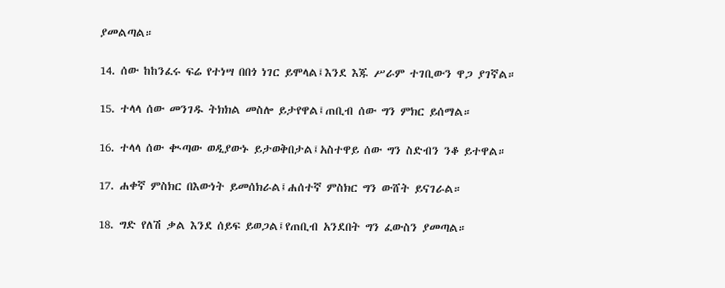ያመልጣል።

14. ሰው ከከንፈሩ ፍሬ የተነሣ በበጎ ነገር ይሞላል፤እንደ እጁ ሥራም ተገቢውን ዋጋ ያገኛል።

15. ተላላ ሰው መንገዱ ትክክል መስሎ ይታየዋል፤ጠቢብ ሰው ግን ምክር ይሰማል።

16. ተላላ ሰው ቊጣው ወዲያውኑ ይታወቅበታል፤አስተዋይ ሰው ግን ስድብን ንቆ ይተዋል።

17. ሐቀኛ ምስክር በእውነት ይመሰክራል፤ሐሰተኛ ምስክር ግን ውሸት ይናገራል።

18. ግድ የለሽ ቃል እንደ ሰይፍ ይወጋል፤የጠቢብ አንደበት ግን ፈውስን ያመጣል።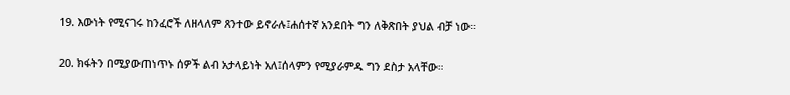19. እውነት የሚናገሩ ከንፈሮች ለዘላለም ጸንተው ይኖራሉ፤ሐሰተኛ አንደበት ግን ለቅጽበት ያህል ብቻ ነው።

20. ክፋትን በሚያውጠነጥኑ ሰዎች ልብ አታላይነት አለ፤ሰላምን የሚያራምዱ ግን ደስታ አላቸው።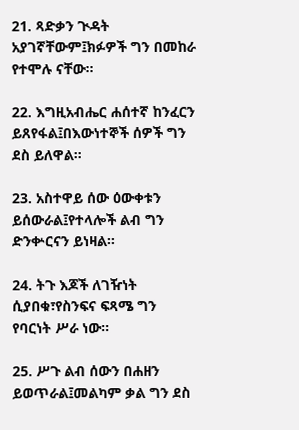21. ጻድቃን ጒዳት አያገኛቸውም፤ክፉዎች ግን በመከራ የተሞሉ ናቸው።

22. እግዚአብሔር ሐሰተኛ ከንፈርን ይጸየፋል፤በእውነተኞች ሰዎች ግን ደስ ይለዋል።

23. አስተዋይ ሰው ዕውቀቱን ይሰውራል፤የተላሎች ልብ ግን ድንቍርናን ይነዛል።

24. ትጉ እጆች ለገዥነት ሲያበቁ፣የስንፍና ፍጻሜ ግን የባርነት ሥራ ነው።

25. ሥጉ ልብ ሰውን በሐዘን ይወጥራል፤መልካም ቃል ግን ደስ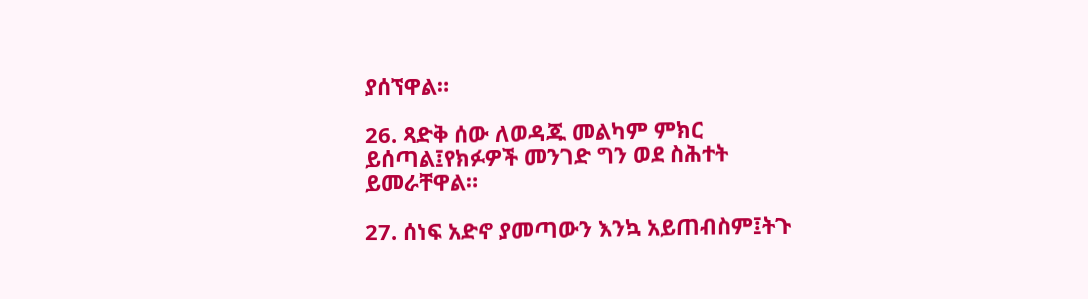ያሰኘዋል።

26. ጻድቅ ሰው ለወዳጁ መልካም ምክር ይሰጣል፤የክፉዎች መንገድ ግን ወደ ስሕተት ይመራቸዋል።

27. ሰነፍ አድኖ ያመጣውን እንኳ አይጠብስም፤ትጉ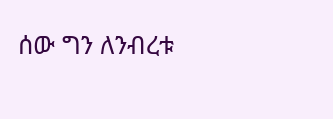ሰው ግን ለንብረቱ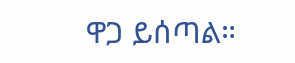ዋጋ ይሰጣል።